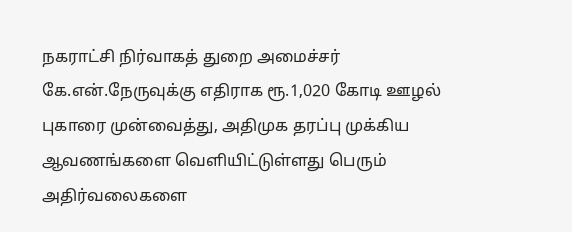நகராட்சி நிர்வாகத் துறை அமைச்சர் கே.என்.நேருவுக்கு எதிராக ரூ.1,020 கோடி ஊழல் புகாரை முன்வைத்து, அதிமுக தரப்பு முக்கிய ஆவணங்களை வெளியிட்டுள்ளது பெரும் அதிர்வலைகளை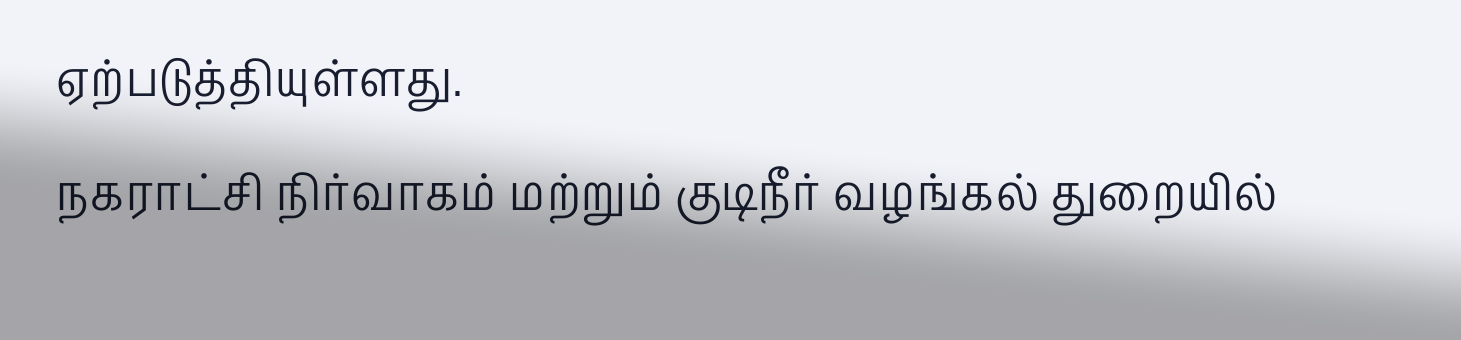ஏற்படுத்தியுள்ளது.
நகராட்சி நிர்வாகம் மற்றும் குடிநீர் வழங்கல் துறையில்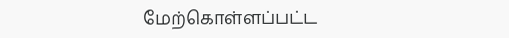மேற்கொள்ளப்பட்ட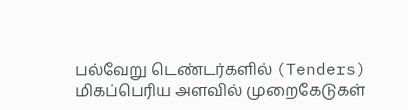பல்வேறு டெண்டர்களில் (Tenders) மிகப்பெரிய அளவில் முறைகேடுகள்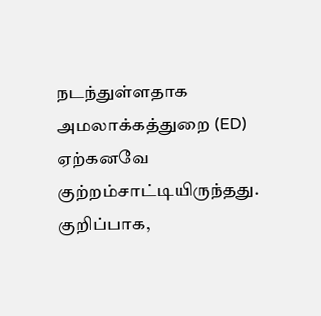நடந்துள்ளதாக அமலாக்கத்துறை (ED) ஏற்கனவே குற்றம்சாட்டியிருந்தது. குறிப்பாக,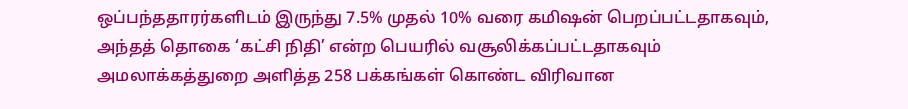ஒப்பந்ததாரர்களிடம் இருந்து 7.5% முதல் 10% வரை கமிஷன் பெறப்பட்டதாகவும், அந்தத் தொகை ‘கட்சி நிதி’ என்ற பெயரில் வசூலிக்கப்பட்டதாகவும் அமலாக்கத்துறை அளித்த 258 பக்கங்கள் கொண்ட விரிவான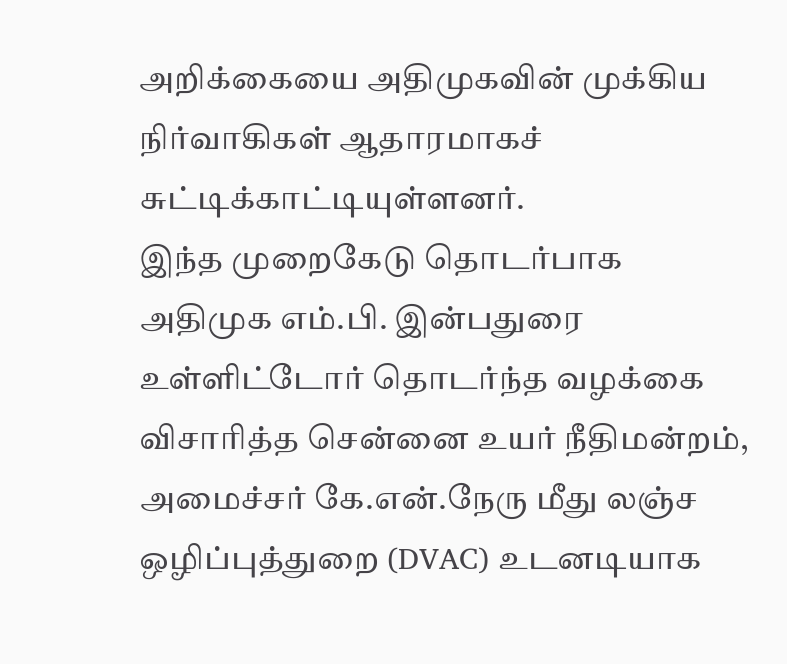அறிக்கையை அதிமுகவின் முக்கிய நிர்வாகிகள் ஆதாரமாகச் சுட்டிக்காட்டியுள்ளனர்.
இந்த முறைகேடு தொடர்பாக அதிமுக எம்.பி. இன்பதுரை உள்ளிட்டோர் தொடர்ந்த வழக்கை விசாரித்த சென்னை உயர் நீதிமன்றம், அமைச்சர் கே.என்.நேரு மீது லஞ்ச ஒழிப்புத்துறை (DVAC) உடனடியாக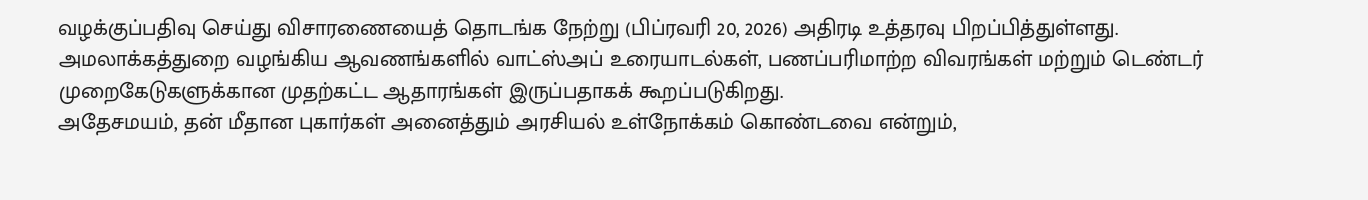வழக்குப்பதிவு செய்து விசாரணையைத் தொடங்க நேற்று (பிப்ரவரி 20, 2026) அதிரடி உத்தரவு பிறப்பித்துள்ளது. அமலாக்கத்துறை வழங்கிய ஆவணங்களில் வாட்ஸ்அப் உரையாடல்கள், பணப்பரிமாற்ற விவரங்கள் மற்றும் டெண்டர் முறைகேடுகளுக்கான முதற்கட்ட ஆதாரங்கள் இருப்பதாகக் கூறப்படுகிறது.
அதேசமயம், தன் மீதான புகார்கள் அனைத்தும் அரசியல் உள்நோக்கம் கொண்டவை என்றும்,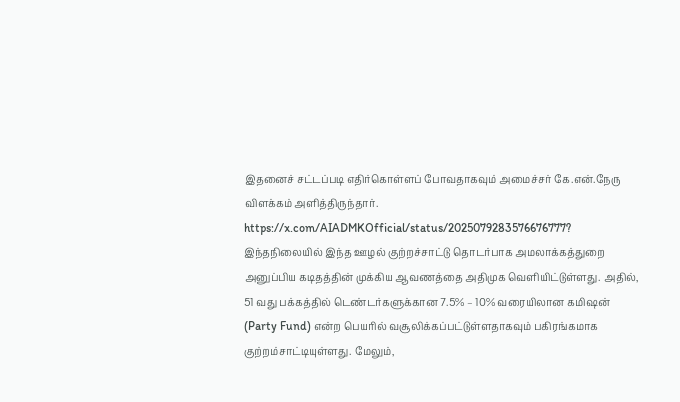இதனைச் சட்டப்படி எதிர்கொள்ளப் போவதாகவும் அமைச்சர் கே.என்.நேரு விளக்கம் அளித்திருந்தார்.
https://x.com/AIADMKOfficial/status/2025079283576676777?
இந்தநிலையில் இந்த ஊழல் குற்றச்சாட்டு தொடர்பாக அமலாக்கத்துறை அனுப்பிய கடிதத்தின் முக்கிய ஆவணத்தை அதிமுக வெளியிட்டுள்ளது. அதில், 51 வது பக்கத்தில் டெண்டர்களுக்கான 7.5% – 10% வரையிலான கமிஷன் (Party Fund) என்ற பெயரில் வசூலிக்கப்பட்டுள்ளதாகவும் பகிரங்கமாக குற்றம்சாட்டியுள்ளது. மேலும்,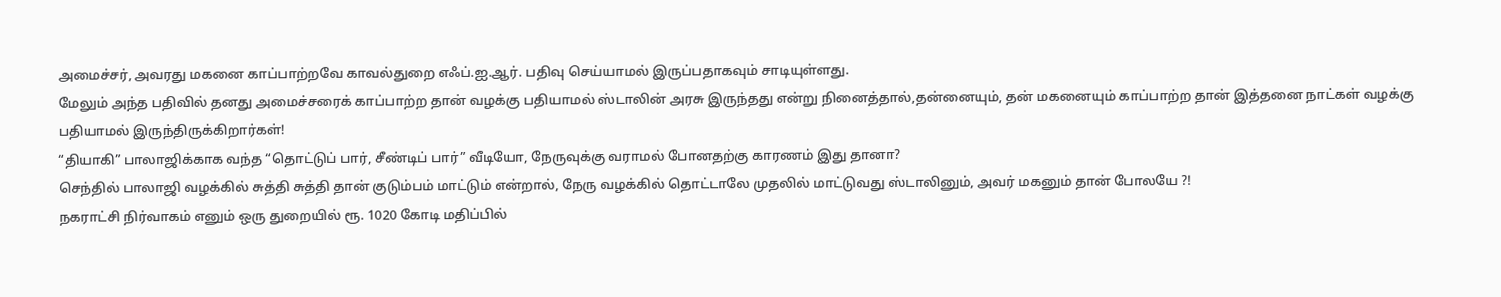அமைச்சர், அவரது மகனை காப்பாற்றவே காவல்துறை எஃப்.ஐ.ஆர். பதிவு செய்யாமல் இருப்பதாகவும் சாடியுள்ளது.
மேலும் அந்த பதிவில் தனது அமைச்சரைக் காப்பாற்ற தான் வழக்கு பதியாமல் ஸ்டாலின் அரசு இருந்தது என்று நினைத்தால்,தன்னையும், தன் மகனையும் காப்பாற்ற தான் இத்தனை நாட்கள் வழக்கு பதியாமல் இருந்திருக்கிறார்கள்!
“தியாகி” பாலாஜிக்காக வந்த “தொட்டுப் பார், சீண்டிப் பார்” வீடியோ, நேருவுக்கு வராமல் போனதற்கு காரணம் இது தானா?
செந்தில் பாலாஜி வழக்கில் சுத்தி சுத்தி தான் குடும்பம் மாட்டும் என்றால், நேரு வழக்கில் தொட்டாலே முதலில் மாட்டுவது ஸ்டாலினும், அவர் மகனும் தான் போலயே ?!
நகராட்சி நிர்வாகம் எனும் ஒரு துறையில் ரூ. 1020 கோடி மதிப்பில்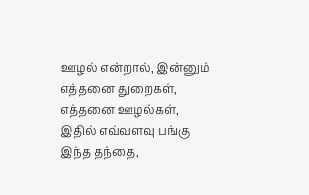ஊழல் என்றால், இன்னும் எத்தனை துறைகள், எத்தனை ஊழல்கள், இதில் எவ்வளவு பங்கு இந்த தந்தை,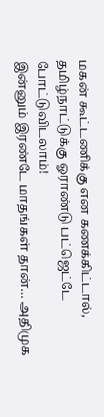மகன் கூட்டணிக்கு என கணக்கிட்டால், தமிழ்நாட்டுக்கு ஓராண்டு பட்ஜெட்டே போட்டுவிடலாம்!
இன்னும் இரண்டே மாதங்கள் தான்… அதிமுக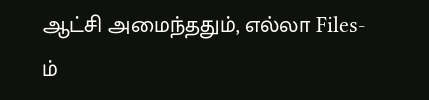ஆட்சி அமைந்ததும், எல்லா Files-ம்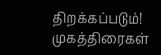திறக்கப்படும்! முகத்திரைகள்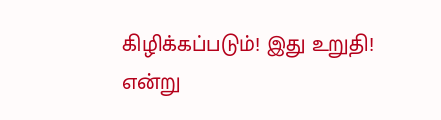கிழிக்கப்படும்! இது உறுதி! என்று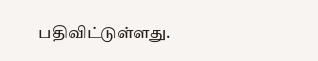பதிவிட்டுள்ளது.